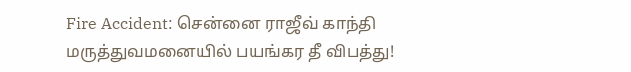Fire Accident: சென்னை ராஜீவ் காந்தி மருத்துவமனையில் பயங்கர தீ விபத்து!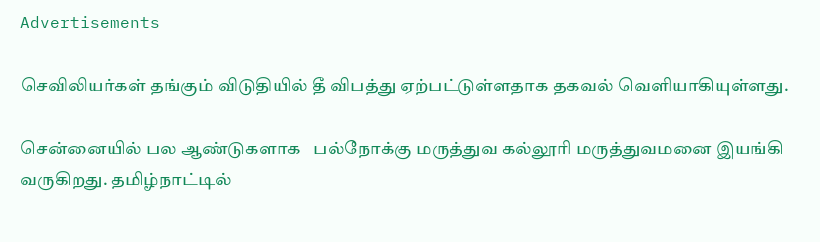Advertisements

செவிலியர்கள் தங்கும் விடுதியில் தீ விபத்து ஏற்பட்டுள்ளதாக தகவல் வெளியாகியுள்ளது.

சென்னையில் பல ஆண்டுகளாக   பல்நோக்கு மருத்துவ கல்லூரி மருத்துவமனை இயங்கி வருகிறது. தமிழ்நாட்டில்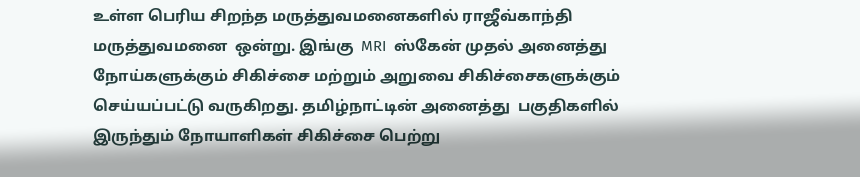உள்ள பெரிய சிறந்த மருத்துவமனைகளில் ராஜீவ்காந்தி மருத்துவமனை  ஒன்று. இங்கு  MRI  ஸ்கேன் முதல் அனைத்து நோய்களுக்கும் சிகிச்சை மற்றும் அறுவை சிகிச்சைகளுக்கும் செய்யப்பட்டு வருகிறது. தமிழ்நாட்டின் அனைத்து  பகுதிகளில் இருந்தும் நோயாளிகள் சிகிச்சை பெற்று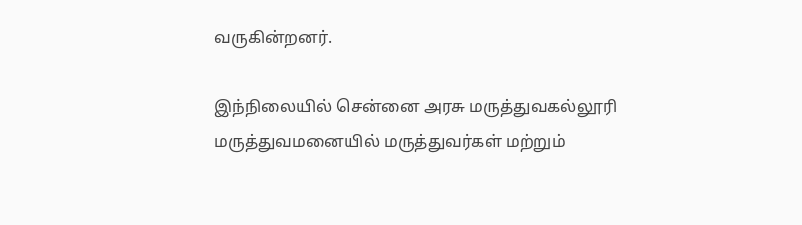வருகின்றனர்.

இந்நிலையில் சென்னை அரசு மருத்துவகல்லூரி மருத்துவமனையில் மருத்துவர்கள் மற்றும்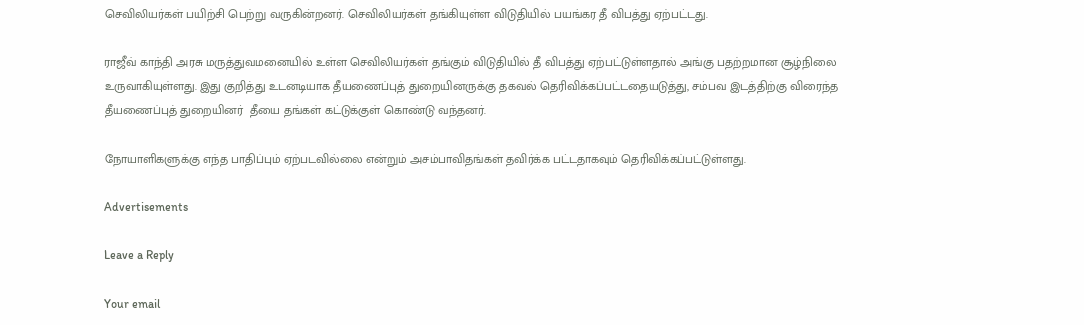செவிலியர்கள் பயிற்சி பெற்று வருகின்றனர். செவிலியர்கள் தங்கியுள்ள விடுதியில் பயங்கர தீ விபத்து ஏற்பட்டது.

ராஜீவ் காந்தி அரசு மருத்துவமனையில் உள்ள செவிலியர்கள் தங்கும் விடுதியில் தீ விபத்து ஏற்பட்டுள்ளதால் அங்கு பதற்றமான சூழ்நிலை உருவாகியுள்ளது. இது குறித்து உடனடியாக தீயணைப்புத் துறையினருக்கு தகவல் தெரிவிக்கப்பட்டதையடுத்து, சம்பவ இடத்திற்கு விரைந்த தீயணைப்புத் துறையினர்  தீயை தங்கள் கட்டுக்குள் கொண்டு வந்தனர்.

நோயாளிகளுக்கு எந்த பாதிப்பும் ஏற்படவில்லை என்றும் அசம்பாவிதங்கள் தவிர்க்க பட்டதாகவும் தெரிவிக்கப்பட்டுள்ளது.

Advertisements

Leave a Reply

Your email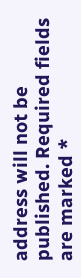address will not be published. Required fields are marked *